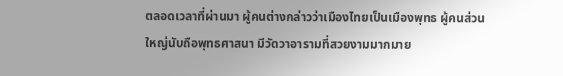ตลอดเวลาที่ผ่านมา ผู้คนต่างกล่าวว่าเมืองไทยเป็นเมืองพุทธ ผู้คนส่วนใหญ่นับถือพุทธศาสนา มีวัดวาอารามที่สวยงามมากมาย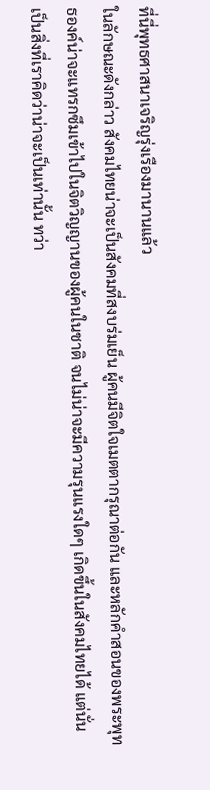ที่นี่พุทธศาสนาเจริญรุ่งเรืองมานานแล้ว
ในลักษณะดังกล่าว สังคมไทยน่าจะเป็นสังคมที่สงบร่มเย็น ผู้คนมีจิตใจเมตตากรุณาต่อกัน และหลักคำสอนของพระพุทธองค์น่าจะแทรกซึมเข้าไปในจิตวิญญานของผู้คนในชาติ จนไม่น่าจะมีความรุนแรงใดๆ เกิดขึ้นในสังคมไทยได้ แต่นั่นเป็นสิ่งที่เราคิดว่าน่าจะเป็นเท่านั้น ทว่า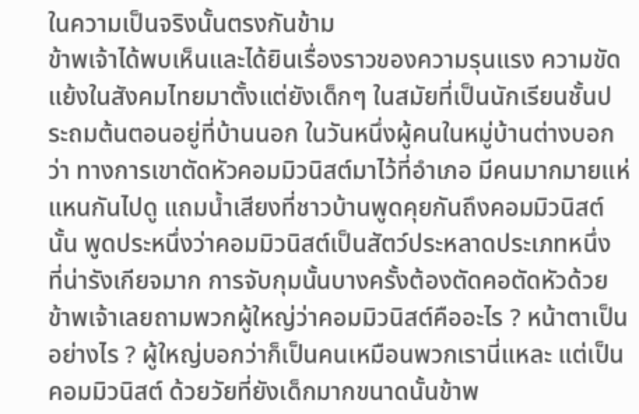ในความเป็นจริงนั้นตรงกันข้าม
ข้าพเจ้าได้พบเห็นและได้ยินเรื่องราวของความรุนแรง ความขัดแย้งในสังคมไทยมาตั้งแต่ยังเด็กๆ ในสมัยที่เป็นนักเรียนชั้นประถมต้นตอนอยู่ที่บ้านนอก ในวันหนึ่งผู้คนในหมู่บ้านต่างบอกว่า ทางการเขาตัดหัวคอมมิวนิสต์มาไว้ที่อำเภอ มีคนมากมายแห่แหนกันไปดู แถมน้ำเสียงที่ชาวบ้านพูดคุยกันถึงคอมมิวนิสต์นั้น พูดประหนึ่งว่าคอมมิวนิสต์เป็นสัตว์ประหลาดประเภทหนึ่ง ที่น่ารังเกียจมาก การจับกุมนั้นบางครั้งต้องตัดคอตัดหัวด้วย ข้าพเจ้าเลยถามพวกผู้ใหญ่ว่าคอมมิวนิสต์คืออะไร ? หน้าตาเป็นอย่างไร ? ผู้ใหญ่บอกว่าก็เป็นคนเหมือนพวกเรานี่แหละ แต่เป็นคอมมิวนิสต์ ด้วยวัยที่ยังเด็กมากขนาดนั้นข้าพ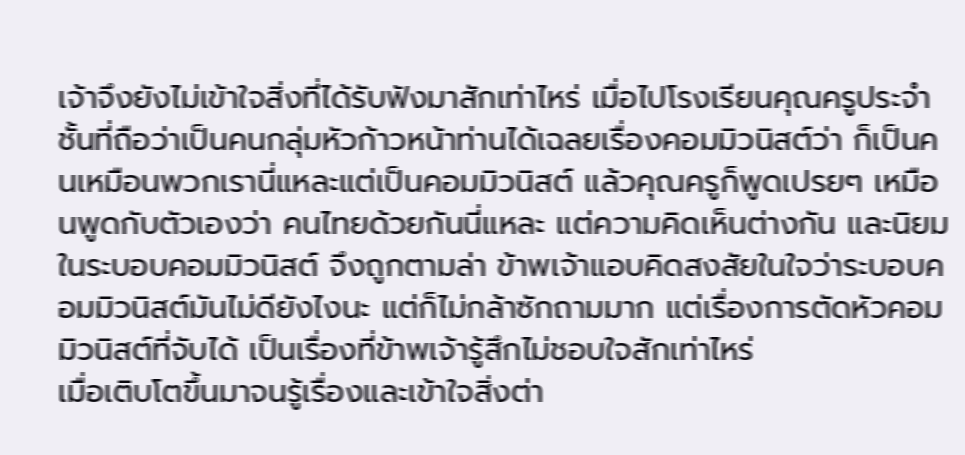เจ้าจึงยังไม่เข้าใจสิ่งที่ได้รับฟังมาสักเท่าไหร่ เมื่อไปโรงเรียนคุณครูประจำชั้นที่ถือว่าเป็นคนกลุ่มหัวก้าวหน้าท่านได้เฉลยเรื่องคอมมิวนิสต์ว่า ก็เป็นคนเหมือนพวกเรานี่แหละแต่เป็นคอมมิวนิสต์ แล้วคุณครูก็พูดเปรยๆ เหมือนพูดกับตัวเองว่า คนไทยด้วยกันนี่แหละ แต่ความคิดเห็นต่างกัน และนิยมในระบอบคอมมิวนิสต์ จึงถูกตามล่า ข้าพเจ้าแอบคิดสงสัยในใจว่าระบอบคอมมิวนิสต์มันไม่ดียังไงนะ แต่ก็ไม่กล้าซักถามมาก แต่เรื่องการตัดหัวคอมมิวนิสต์ที่จับได้ เป็นเรื่องที่ข้าพเจ้ารู้สึกไม่ชอบใจสักเท่าไหร่
เมื่อเติบโตขึ้นมาจนรู้เรื่องและเข้าใจสิ่งต่า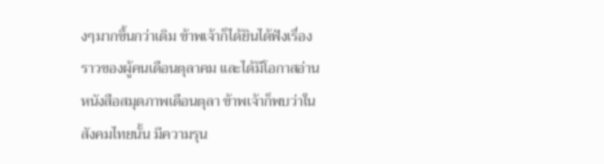งๆมากขึ้นกว่าเดิม ข้าพเจ้าก็ได้ยินได้ฟังเรื่องราวของผู้คนเดือนตุลาคม และได้มีโอกาสอ่านหนังสือสมุดภาพเดือนตุลา ข้าพเจ้าก็พบว่าในสังคมไทยนั้น มีความรุน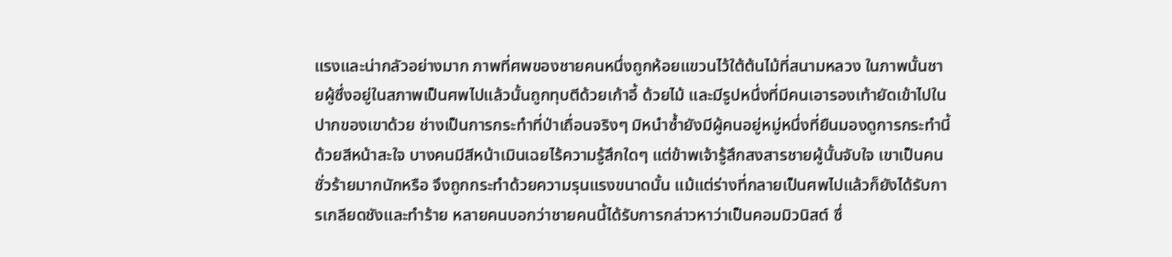แรงและน่ากลัวอย่างมาก ภาพที่ศพของชายคนหนึ่งถูกห้อยแขวนไว้ใต้ต้นไม้ที่สนามหลวง ในภาพนั้นชายผู้ซึ่งอยู่ในสภาพเป็นศพไปแล้วนั้นถูกทุบตีด้วยเก้าอี้ ด้วยไม้ และมีรูปหนึ่งที่มีคนเอารองเท้ายัดเข้าไปในปากของเขาด้วย ช่างเป็นการกระทำที่ป่าเถื่อนจริงๆ มิหนำซ้ำยังมีผู้คนอยู่หมู่หนึ่งที่ยืนมองดูการกระทำนี้ด้วยสีหน้าสะใจ บางคนมีสีหน้าเมินเฉยไร้ความรู้สึกใดๆ แต่ข้าพเจ้ารู้สึกสงสารชายผู้นั้นจับใจ เขาเป็นคนชั่วร้ายมากนักหรือ จึงถูกกระทำด้วยความรุนแรงขนาดนั้น แม้แต่ร่างที่กลายเป็นศพไปแล้วก็ยังได้รับการเกลียดชังและทำร้าย หลายคนบอกว่าชายคนนี้ได้รับการกล่าวหาว่าเป็นคอมมิวนิสต์ ซึ่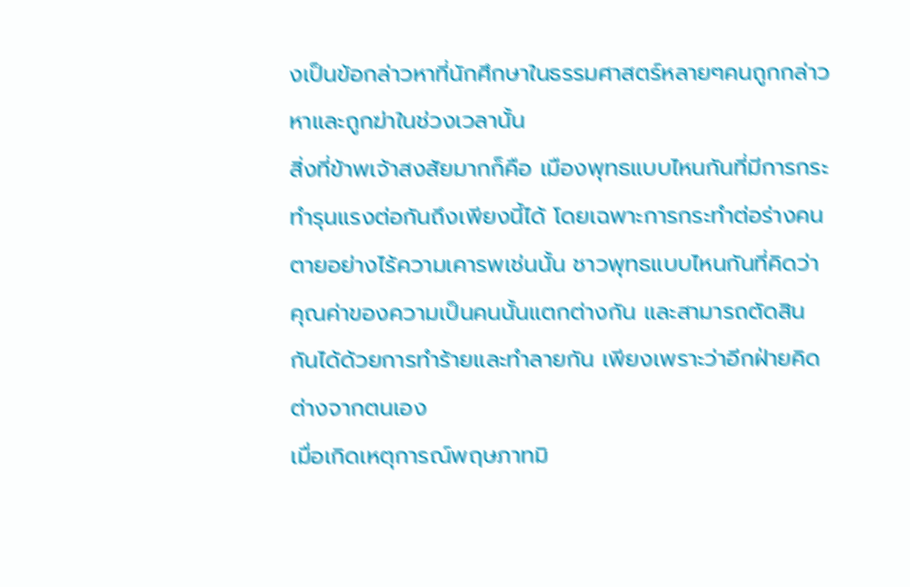งเป็นข้อกล่าวหาที่นักศึกษาในธรรมศาสตร์หลายๆคนถูกกล่าวหาและถูกฆ่าในช่วงเวลานั้น
สิ่งที่ข้าพเจ้าสงสัยมากก็คือ เมืองพุทธแบบไหนกันที่มีการกระทำรุนแรงต่อกันถึงเพียงนี้ได้ โดยเฉพาะการกระทำต่อร่างคนตายอย่างไร้ความเคารพเช่นนั้น ชาวพุทธแบบไหนกันที่คิดว่าคุณค่าของความเป็นคนนั้นแตกต่างกัน และสามารถตัดสินกันได้ด้วยการทำร้ายและทำลายกัน เพียงเพราะว่าอีกฝ่ายคิดต่างจากตนเอง
เมื่อเกิดเหตุการณ์พฤษภาทมิ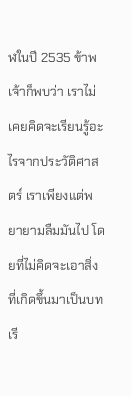ฬในปี 2535 ข้าพเจ้าก็พบว่า เราไม่เคยคิดจะเรียนรู้อะไรจากประวัติศาสตร์ เราเพียงแต่พยายามลืมมันไป โดยที่ไม่คิดจะเอาสิ่งที่เกิดขึ้นมาเป็นบทเรี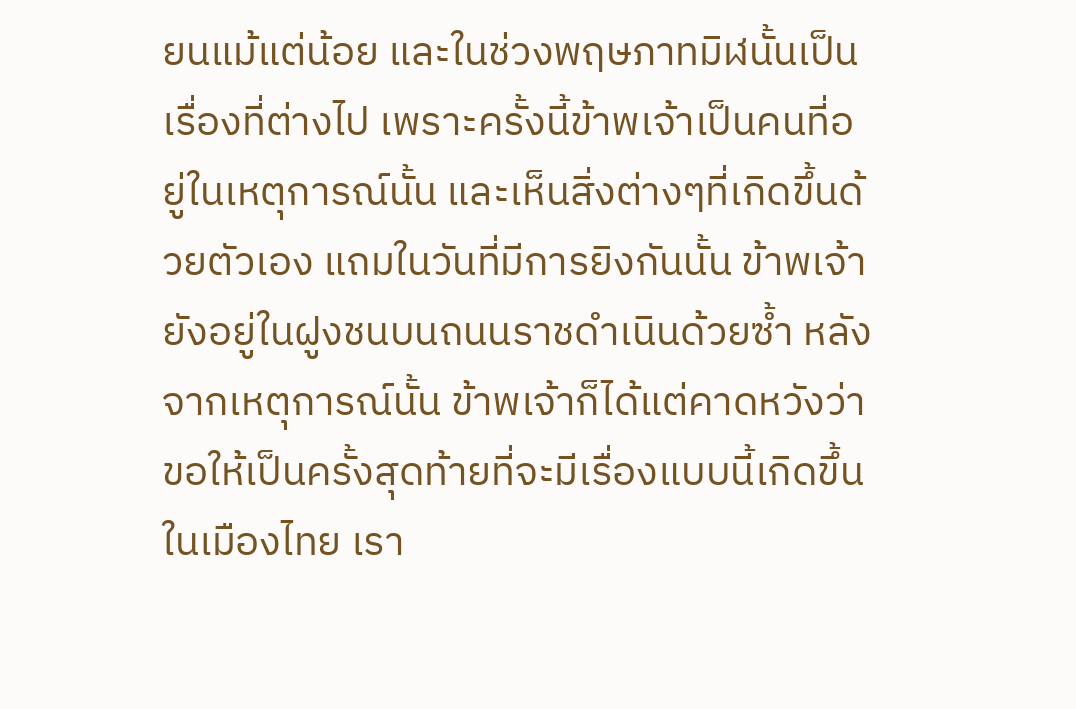ยนแม้แต่น้อย และในช่วงพฤษภาทมิฬนั้นเป็นเรื่องที่ต่างไป เพราะครั้งนี้ข้าพเจ้าเป็นคนที่อยู่ในเหตุการณ์นั้น และเห็นสิ่งต่างๆที่เกิดขึ้นด้วยตัวเอง แถมในวันที่มีการยิงกันนั้น ข้าพเจ้ายังอยู่ในฝูงชนบนถนนราชดำเนินด้วยซ้ำ หลังจากเหตุการณ์นั้น ข้าพเจ้าก็ได้แต่คาดหวังว่า ขอให้เป็นครั้งสุดท้ายที่จะมีเรื่องแบบนี้เกิดขึ้นในเมืองไทย เรา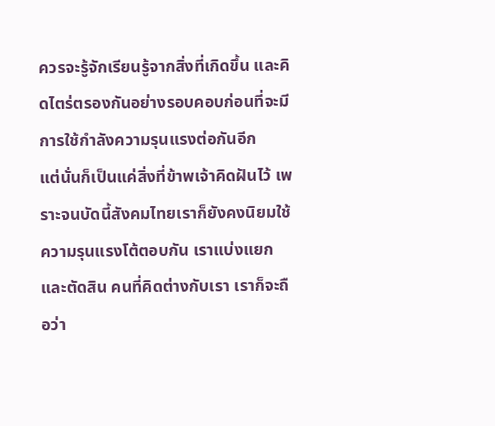ควรจะรู้จักเรียนรู้จากสิ่งที่เกิดขึ้น และคิดไตร่ตรองกันอย่างรอบคอบก่อนที่จะมีการใช้กำลังความรุนแรงต่อกันอีก
แต่นั่นก็เป็นแค่สิ่งที่ข้าพเจ้าคิดฝันไว้ เพราะจนบัดนี้สังคมไทยเราก็ยังคงนิยมใช้ความรุนแรงโต้ตอบกัน เราแบ่งแยก และตัดสิน คนที่คิดต่างกับเรา เราก็จะถือว่า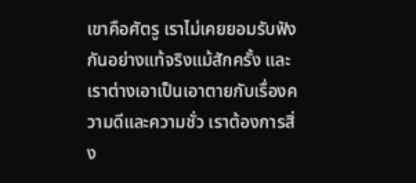เขาคือศัตรู เราไม่เคยยอมรับฟังกันอย่างแท้จริงแม้สักครั้ง และเราต่างเอาเป็นเอาตายกับเรื่องความดีและความชั่ว เราต้องการสิ่ง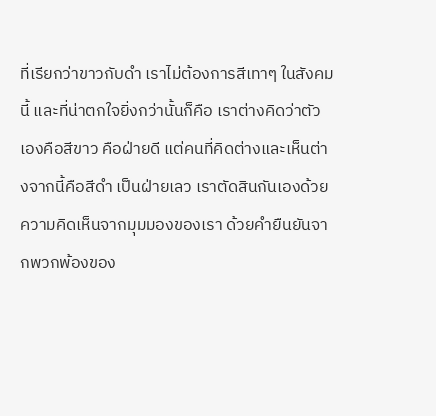ที่เรียกว่าขาวกับดำ เราไม่ต้องการสีเทาๆ ในสังคมนี้ และที่น่าตกใจยิ่งกว่านั้นก็คือ เราต่างคิดว่าตัวเองคือสีขาว คือฝ่ายดี แต่คนที่คิดต่างและเห็นต่างจากนี้คือสีดำ เป็นฝ่ายเลว เราตัดสินกันเองด้วยความคิดเห็นจากมุมมองของเรา ด้วยคำยืนยันจากพวกพ้องของ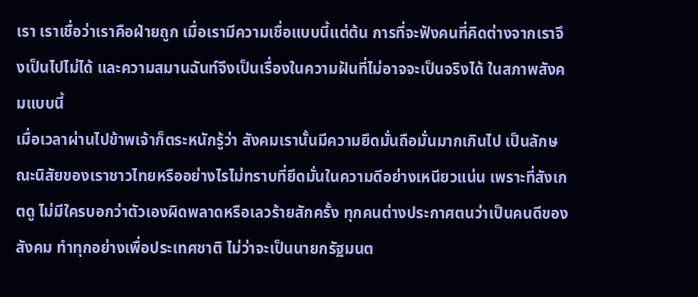เรา เราเชื่อว่าเราคือฝ่ายถูก เมื่อเรามีความเชื่อแบบนี้แต่ต้น การที่จะฟังคนที่คิดต่างจากเราจึงเป็นไปไม่ได้ และความสมานฉันท์จึงเป็นเรื่องในความฝันที่ไม่อาจจะเป็นจริงได้ ในสภาพสังคมแบบนี้
เมื่อเวลาผ่านไปข้าพเจ้าก็ตระหนักรู้ว่า สังคมเรานั้นมีความยึดมั่นถือมั่นมากเกินไป เป็นลักษณะนิสัยของเราชาวไทยหรืออย่างไรไม่ทราบที่ยึดมั่นในความดีอย่างเหนียวแน่น เพราะที่สังเกตดู ไม่มีใครบอกว่าตัวเองผิดพลาดหรือเลวร้ายสักครั้ง ทุกคนต่างประกาศตนว่าเป็นคนดีของสังคม ทำทุกอย่างเพื่อประเทศชาติ ไม่ว่าจะเป็นนายกรัฐมนต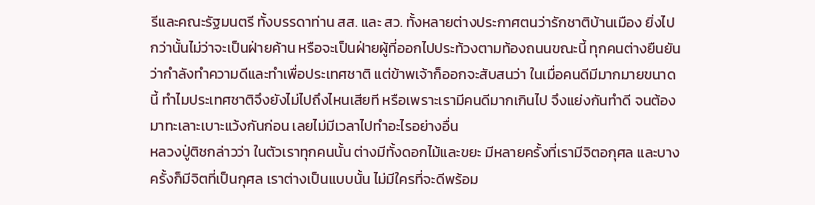รีและคณะรัฐมนตรี ทั้งบรรดาท่าน สส. และ สว. ทั้งหลายต่างประกาศตนว่ารักชาติบ้านเมือง ยิ่งไปกว่านั้นไม่ว่าจะเป็นฝ่ายค้าน หรือจะเป็นฝ่ายผู้ที่ออกไปประท้วงตามท้องถนนขณะนี้ ทุกคนต่างยืนยันว่ากำลังทำความดีและทำเพื่อประเทศชาติ แต่ข้าพเจ้าก็ออกจะสับสนว่า ในเมื่อคนดีมีมากมายขนาดนี้ ทำไมประเทศชาติจึงยังไม่ไปถึงไหนเสียที หรือเพราะเรามีคนดีมากเกินไป จึงแย่งกันทำดี จนต้องมาทะเลาะเบาะแว้งกันก่อน เลยไม่มีเวลาไปทำอะไรอย่างอื่น
หลวงปู่ติชกล่าวว่า ในตัวเราทุกคนนั้น ต่างมีทั้งดอกไม้และขยะ มีหลายครั้งที่เรามีจิตอกุศล และบางครั้งก็มีจิตที่เป็นกุศล เราต่างเป็นแบบนั้น ไม่มีใครที่จะดีพร้อม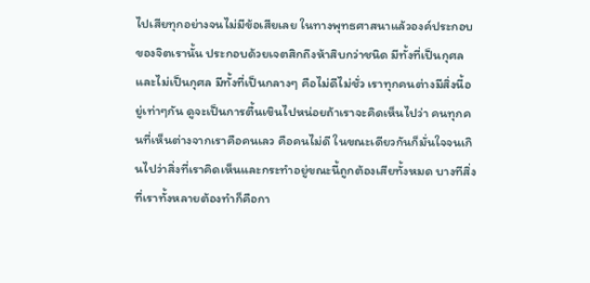ไปเสียทุกอย่างจนไม่มีข้อเสียเลย ในทางพุทธศาสนาแล้วองค์ประกอบของจิตเรานั้น ประกอบด้วยเจตสิกถึงห้าสิบกว่าชนิด มีทั้งที่เป็นกุศลและไม่เป็นกุศล มีทั้งที่เป็นกลางๆ คือไม่ดีไม่ชั่ว เราทุกคนต่างมีสิ่งนี้อยู่เท่าๆกัน ดูจะเป็นการตื้นเขินไปหน่อยถ้าเราจะคิดเห็นไปว่า คนทุกคนที่เห็นต่างจากเราคือคนเลว คือคนไม่ดี ในขณะเดียวกันก็มั่นใจจนเกินไปว่าสิ่งที่เราคิดเห็นและกระทำอยู่ขณะนี้ถูกต้องเสียทั้งหมด บางทีสิ่งที่เราทั้งหลายต้องทำก็คือกา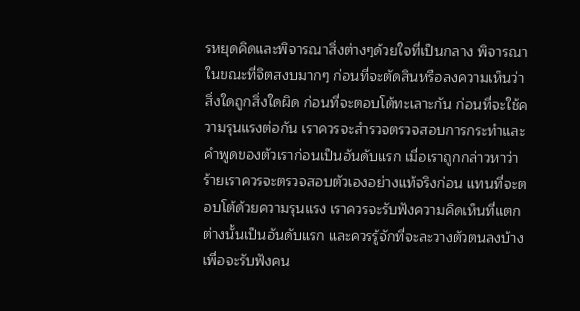รหยุดคิดและพิจารณาสิ่งต่างๆด้วยใจที่เป็นกลาง พิจารณาในขณะที่จิตสงบมากๆ ก่อนที่จะตัดสินหรือลงความเห็นว่าสิ่งใดถูกสิ่งใดผิด ก่อนที่จะตอบโต้ทะเลาะกัน ก่อนที่จะใช้ความรุนแรงต่อกัน เราควรจะสำรวจตรวจสอบการกระทำและคำพูดของตัวเราก่อนเป็นอันดับแรก เมื่อเราถูกกล่าวหาว่าร้ายเราควรจะตรวจสอบตัวเองอย่างแท้จริงก่อน แทนที่จะตอบโต้ด้วยความรุนแรง เราควรจะรับฟังความคิดเห็นที่แตกต่างนั้นเป็นอันดับแรก และควรรู้จักที่จะละวางตัวตนลงบ้างเพื่อจะรับฟังคน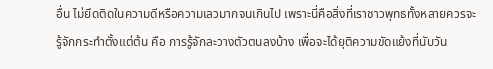อื่น ไม่ยึดติดในความดีหรือความเลวมากจนเกินไป เพราะนี่คือสิ่งที่เราชาวพุทธทั้งหลายควรจะรู้จักกระทำตั้งแต่ต้น คือ การรู้จักละวางตัวตนลงบ้าง เพื่อจะได้ยุติความขัดแย้งที่นับวัน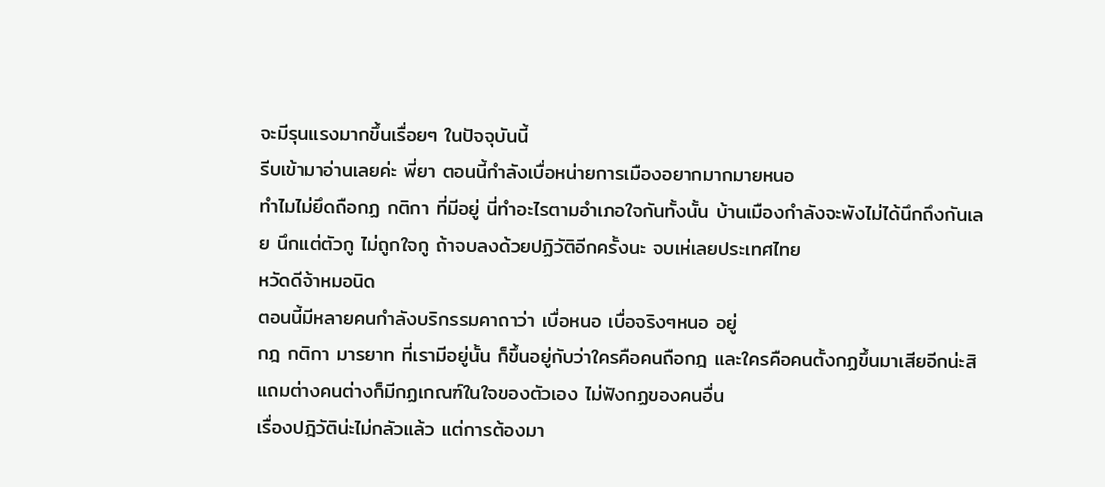จะมีรุนแรงมากขึ้นเรื่อยๆ ในปัจจุบันนี้
รีบเข้ามาอ่านเลยค่ะ พี่ยา ตอนนี้กำลังเบื่อหน่ายการเมืองอยากมากมายหนอ
ทำไมไม่ยึดถือกฏ กติกา ที่มีอยู่ นี่ทำอะไรตามอำเภอใจกันทั้งนั้น บ้านเมืองกำลังจะพังไม่ได้นึกถึงกันเลย นึกแต่ตัวกู ไม่ถูกใจกู ถ้าจบลงด้วยปฏิวัติอีกครั้งนะ จบเห่เลยประเทศไทย
หวัดดีจ้าหมอนิด
ตอนนี้มีหลายคนกำลังบริกรรมคาถาว่า เบื่อหนอ เบื่อจริงๆหนอ อยู่
กฎ กติกา มารยาท ที่เรามีอยู่นั้น ก็ขึ้นอยู่กับว่าใครคือคนถือกฎ และใครคือคนตั้งกฏขึ้นมาเสียอีกน่ะสิ แถมต่างคนต่างก็มีกฏเกณฑ์ในใจของตัวเอง ไม่ฟังกฏของคนอื่น
เรื่องปฎิวัติน่ะไม่กลัวแล้ว แต่การต้องมา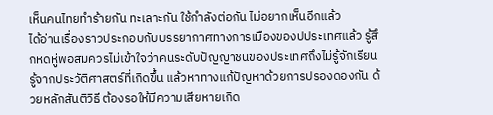เห็นคนไทยทำร้ายกัน ทะเลาะกัน ใช้กำลังต่อกัน ไม่อยากเห็นอีกแล้ว
ได้อ่านเรื่องราวประกอบกับบรรยากาศทางการเมืองของปประเทศแล้ว รู้สึกหดหู่พอสมควรไม่เข้าใจว่าคนระดับปัญญาชนของประเทศถึงไม่รู้จักเรียนรู้จากประวัติศาสตร์ที่เกิดขึ้น แล้วหาทางแก้ปัญหาด้วยการปรองดองกัน ด้วยหลักสันติวิธี ต้องรอให้มีความเสียหายเกิด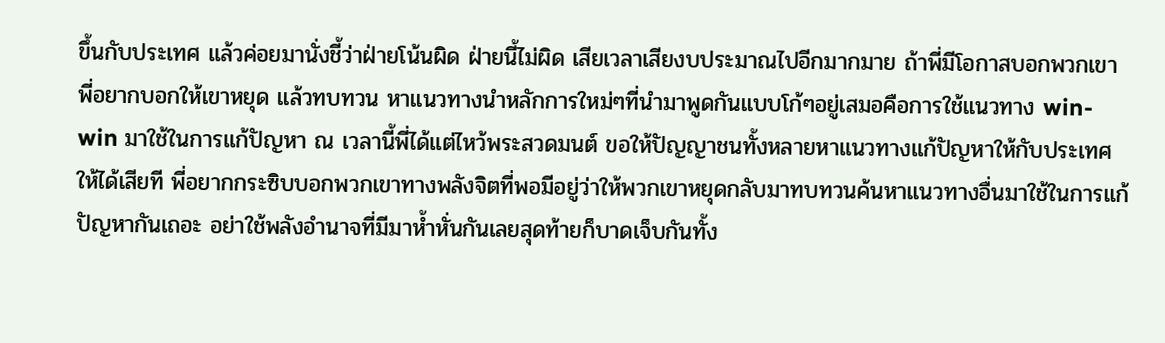ขึ้นกับประเทศ แล้วค่อยมานั่งชี้ว่าฝ่ายโน้นผิด ฝ่ายนี้ไม่ผิด เสียเวลาเสียงบประมาณไปอีกมากมาย ถ้าพี่มีโอกาสบอกพวกเขาพี่อยากบอกให้เขาหยุด แล้วทบทวน หาแนวทางนำหลักการใหม่ๆที่นำมาพูดกันแบบโก้ๆอยู่เสมอคือการใช้แนวทาง win-win มาใช้ในการแก้ปัญหา ณ เวลานี้พี่ได้แต่ไหว้พระสวดมนต์ ขอให้ปัญญาชนทั้งหลายหาแนวทางแก้ปัญหาให้กับประเทศให้ได้เสียที พี่อยากกระซิบบอกพวกเขาทางพลังจิตที่พอมีอยู่ว่าให้พวกเขาหยุดกลับมาทบทวนค้นหาแนวทางอื่นมาใช้ในการแก้ปัญหากันเถอะ อย่าใช้พลังอำนาจที่มีมาห้ำหั่นกันเลยสุดท้ายก็บาดเจ็บกันทั้ง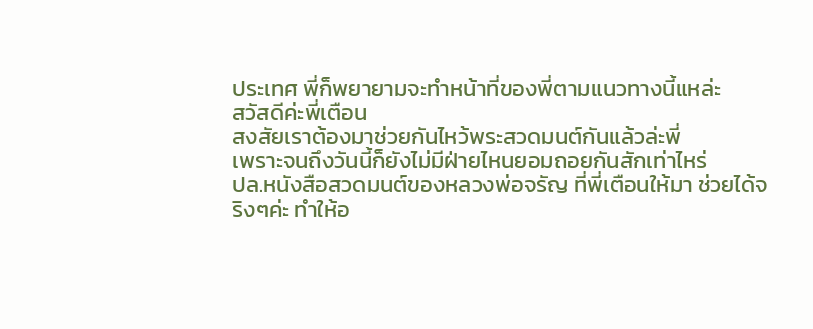ประเทศ พี่ก็พยายามจะทำหน้าที่ของพี่ตามแนวทางนี้แหล่ะ
สวัสดีค่ะพี่เตือน
สงสัยเราต้องมาช่วยกันไหว้พระสวดมนต์กันแล้วล่ะพี่
เพราะจนถึงวันนี้ก็ยังไม่มีฝ่ายไหนยอมถอยกันสักเท่าไหร่
ปล.หนังสือสวดมนต์ของหลวงพ่อจรัญ ที่พี่เตือนให้มา ช่วยได้จริงๆค่ะ ทำให้อ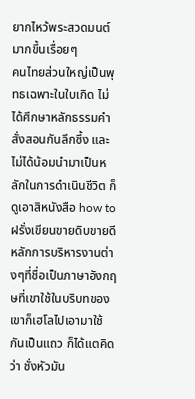ยากไหว้พระสวดมนต์มากขึ้นเรื่อยๆ
คนไทยส่วนใหญ่เป็นพุทธเฉพาะในใบเกิด ไม่ได้ศึกษาหลักธรรมคำสั่งสอนกันลึกซึ้ง และไม่ได้น้อมนำมาเป็นหลักในการดำเนินชีวิต ก็ดูเอาสิหนังสือ how to ฝรั่งเขียนขายดิบขายดี หลักการบริหารงานต่างๆที่ชื่อเป็นภาษาอังกฤษที่เขาใช้ในบริบทของเขาก็เฮโลไปเอามาใช้กันเป็นแถว ก็ได้แตคิดว่า ชั่งหัวมัน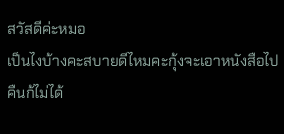สวัสดีค่ะหมอ
เป็นไงบ้างคะสบายดีไหมคะกุ้งจะเอาหนังสือไปคืนก้ไม่ได้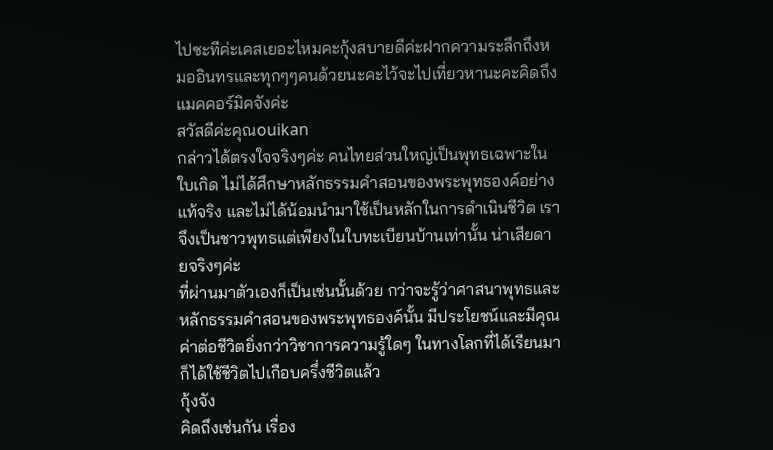ไปซะทีค่ะเคสเยอะไหมคะกุ้งสบายดีค่ะฝากความระลึกถึงหมออินทรและทุกๆๆคนด้วยนะคะไว้จะไปเที่ยวหานะคะคิดถึงแมคคอร์มิคจังค่ะ
สวัสดีค่ะคุณouikan
กล่าวได้ตรงใจจริงๆค่ะ คนไทยส่วนใหญ่เป็นพุทธเฉพาะในใบเกิด ไม่ได้ศึกษาหลักธรรมคำสอนของพระพุทธองค์อย่างแท้จริง และไม่ได้น้อมนำมาใช้เป็นหลักในการดำเนินชีวิต เราจึงเป็นชาวพุทธแต่เพียงในใบทะเบียนบ้านเท่านั้น น่าเสียดายจริงๆค่ะ
ที่ผ่านมาตัวเองก็เป็นเช่นนั้นด้วย กว่าจะรู้ว่าศาสนาพุทธและหลักธรรมคำสอนของพระพุทธองค์นั้น มีประโยชน์และมีคุณค่าต่อชีวิตยิ่งกว่าวิชาการความรู้ใดๆ ในทางโลกที่ได้เรียนมา ก็ได้ใช้ชีวิตไปเกือบครึ่งชีวิตแล้ว
กุ้งจัง
คิดถึงเช่นกัน เรื่อง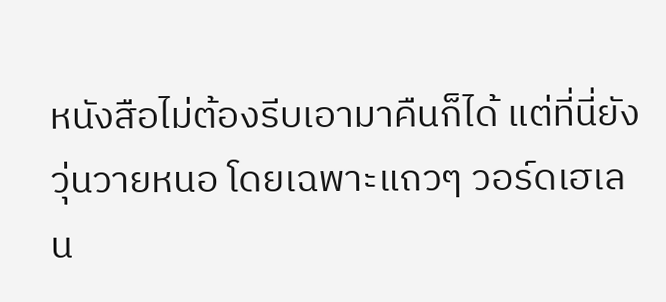หนังสือไม่ต้องรีบเอามาคืนก็ได้ แต่ที่นี่ยังวุ่นวายหนอ โดยเฉพาะแถวๆ วอร์ดเฮเลน